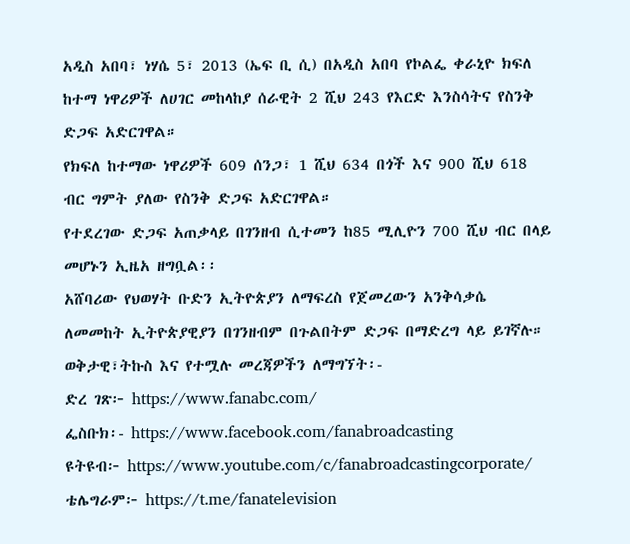አዲስ አበባ፣ ነሃሴ 5፣ 2013 (ኤፍ ቢ ሲ) በአዲስ አበባ የኮልፌ ቀራኒዮ ክፍለ ከተማ ነዋሪዎች ለሀገር መከላከያ ሰራዊት 2 ሺህ 243 የእርድ እንስሳትና የስንቅ ድጋፍ አድርገዋል።
የክፍለ ከተማው ነዋሪዎች 609 ሰንጋ፣ 1 ሺህ 634 በጎች እና 900 ሺህ 618 ብር ግምት ያለው የስንቅ ድጋፍ አድርገዋል።
የተደረገው ድጋፍ አጠቃላይ በገንዘብ ሲተመን ከ85 ሚሊዮን 700 ሺህ ብር በላይ መሆኑን ኢዜአ ዘግቧል፡፡
አሸባሪው የህወሃት ቡድን ኢትዮጵያን ለማፍረስ የጀመረውን አንቅሳቃሴ ለመመከት ኢትዮጵያዊያን በገንዘብም በጉልበትም ድጋፍ በማድረግ ላይ ይገኛሉ።
ወቅታዊ፣ትኩስ እና የተሟሉ መረጃዎችን ለማግኘት፡-
ድረ ገጽ፦ https://www.fanabc.com/
ፌስቡክ፡- https://www.facebook.com/fanabroadcasting
ዩትዩብ፦ https://www.youtube.com/c/fanabroadcastingcorporate/
ቴሌግራም፦ https://t.me/fanatelevision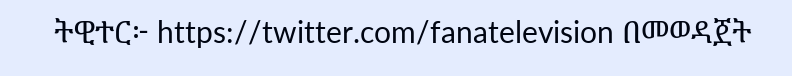ትዊተር፦ https://twitter.com/fanatelevision በመወዳጀት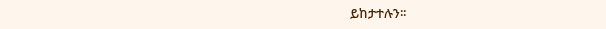ይከታተሉን፡፡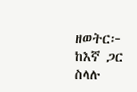ዘወትር፦ ከእኛ ጋር ስላሉ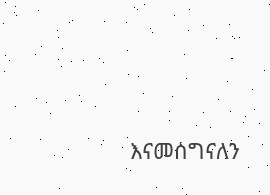እናመሰግናለን